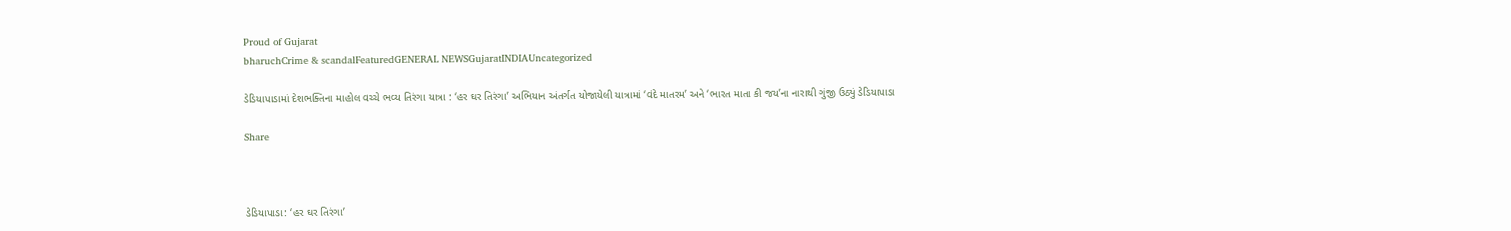Proud of Gujarat
bharuchCrime & scandalFeaturedGENERAL NEWSGujaratINDIAUncategorized

ડેડિયાપાડામાં દેશભક્તિના માહોલ વચ્ચે ભવ્ય તિરંગા યાત્રા : ‘હર ઘર તિરંગા’ અભિયાન અંતર્ગત યોજાયેલી યાત્રામાં ‘વંદે માતરમ’ અને ‘ભારત માતા કી જય’ના નારાથી ગુંજી ઉઠ્યું ડેડિયાપાડા

Share



ડેડિયાપાડા: ‘હર ઘર તિરંગા’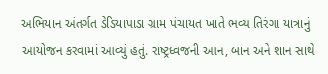અભિયાન અંતર્ગત ડેડિયાપાડા ગ્રામ પંચાયત ખાતે ભવ્ય તિરંગા યાત્રાનું આયોજન કરવામાં આવ્યું હતું. રાષ્ટ્રધ્વજની આન, બાન અને શાન સાથે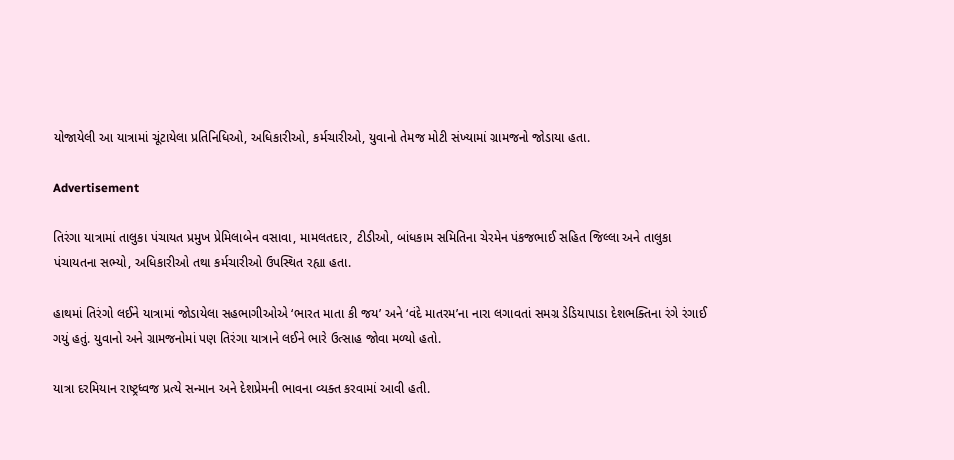યોજાયેલી આ યાત્રામાં ચૂંટાયેલા પ્રતિનિધિઓ, અધિકારીઓ, કર્મચારીઓ, યુવાનો તેમજ મોટી સંખ્યામાં ગ્રામજનો જોડાયા હતા.

Advertisement

તિરંગા યાત્રામાં તાલુકા પંચાયત પ્રમુખ પ્રેમિલાબેન વસાવા, મામલતદાર, ટીડીઓ, બાંધકામ સમિતિના ચેરમેન પંકજભાઈ સહિત જિલ્લા અને તાલુકા પંચાયતના સભ્યો, અધિકારીઓ તથા કર્મચારીઓ ઉપસ્થિત રહ્યા હતા.

હાથમાં તિરંગો લઈને યાત્રામાં જોડાયેલા સહભાગીઓએ ‘ભારત માતા કી જય’ અને ‘વંદે માતરમ’ના નારા લગાવતાં સમગ્ર ડેડિયાપાડા દેશભક્તિના રંગે રંગાઈ ગયું હતું. યુવાનો અને ગ્રામજનોમાં પણ તિરંગા યાત્રાને લઈને ભારે ઉત્સાહ જોવા મળ્યો હતો.

યાત્રા દરમિયાન રાષ્ટ્રધ્વજ પ્રત્યે સન્માન અને દેશપ્રેમની ભાવના વ્યક્ત કરવામાં આવી હતી.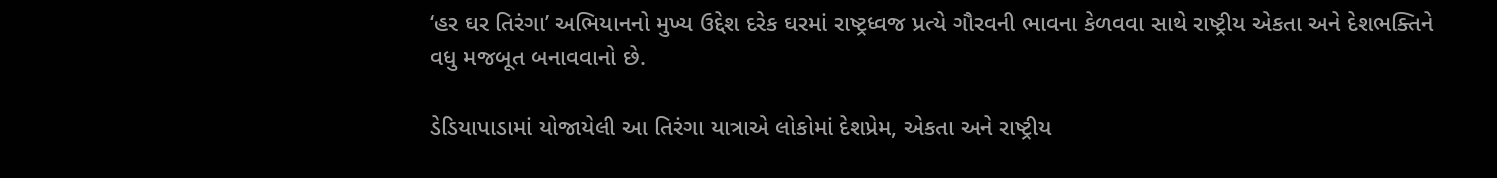‘હર ઘર તિરંગા’ અભિયાનનો મુખ્ય ઉદ્દેશ દરેક ઘરમાં રાષ્ટ્રધ્વજ પ્રત્યે ગૌરવની ભાવના કેળવવા સાથે રાષ્ટ્રીય એકતા અને દેશભક્તિને વધુ મજબૂત બનાવવાનો છે.

ડેડિયાપાડામાં યોજાયેલી આ તિરંગા યાત્રાએ લોકોમાં દેશપ્રેમ, એકતા અને રાષ્ટ્રીય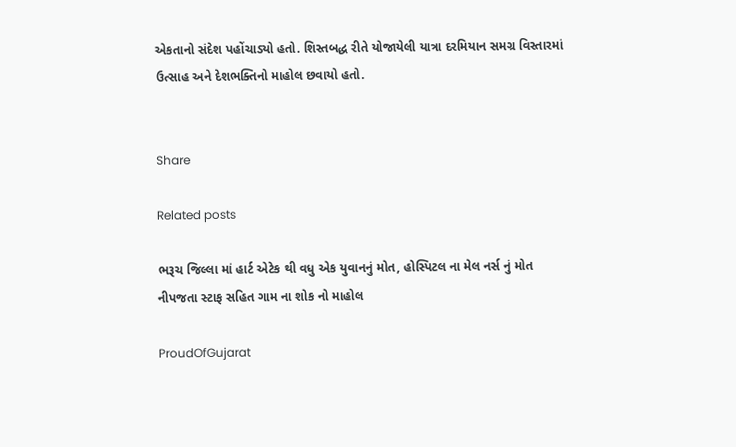એકતાનો સંદેશ પહોંચાડ્યો હતો. શિસ્તબદ્ધ રીતે યોજાયેલી યાત્રા દરમિયાન સમગ્ર વિસ્તારમાં ઉત્સાહ અને દેશભક્તિનો માહોલ છવાયો હતો.


Share

Related posts

ભરૂચ જિલ્લા માં હાર્ટ એટેક થી વધુ એક યુવાનનું મોત, હોસ્પિટલ ના મેલ નર્સ નું મોત નીપજતા સ્ટાફ સહિત ગામ ના શોક નો માહોલ

ProudOfGujarat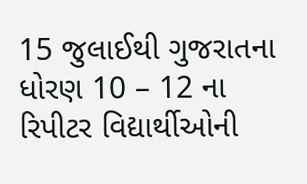15 જુલાઈથી ગુજરાતના ધોરણ 10 – 12 ના રિપીટર વિદ્યાર્થીઓની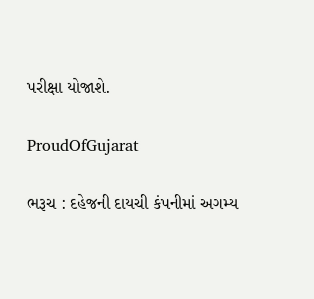પરીક્ષા યોજાશે.

ProudOfGujarat

ભરૂચ : દહેજની દાયચી કંપનીમાં અગમ્ય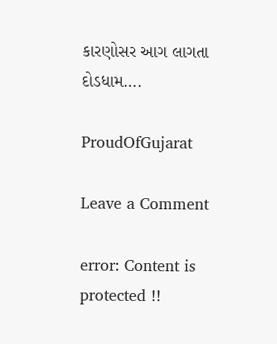કારણોસર આગ લાગતા દોડધામ….

ProudOfGujarat

Leave a Comment

error: Content is protected !!